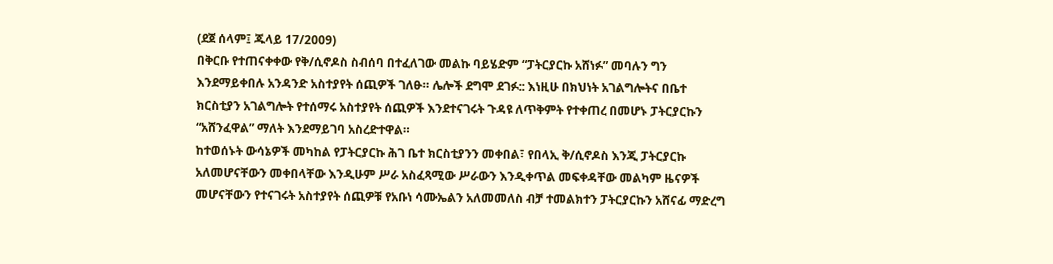(ደጀ ሰላም፤ ጁላይ 17/2009)
በቅርቡ የተጠናቀቀው የቅ/ሲኖዶስ ስብሰባ በተፈለገው መልኩ ባይሄድም “ፓትርያርኩ አሸነፉ” መባሉን ግን እንደማይቀበሉ አንዳንድ አስተያየት ሰጪዎች ገለፁ። ሌሎች ደግሞ ደገፉ:: እነዚሁ በክህነት አገልግሎትና በቤተ ክርስቲያን አገልግሎት የተሰማሩ አስተያየት ሰጪዎች እንደተናገሩት ጉዳዩ ለጥቅምት የተቀጠረ በመሆኑ ፓትርያርኩን “አሸንፈዋል” ማለት እንደማይገባ አስረድተዋል።
ከተወሰኑት ውሳኔዎች መካከል የፓትርያርኩ ሕገ ቤተ ክርስቲያንን መቀበል፣ የበላኢ ቅ/ሲኖዶስ እንጂ ፓትርያርኩ አለመሆናቸውን መቀበላቸው እንዲሁም ሥራ አስፈጻሚው ሥራውን እንዲቀጥል መፍቀዳቸው መልካም ዜናዎች መሆናቸውን የተናገሩት አስተያየት ሰጪዎቹ የአቡነ ሳሙኤልን አለመመለስ ብቻ ተመልክተን ፓትርያርኩን አሸናፊ ማድረግ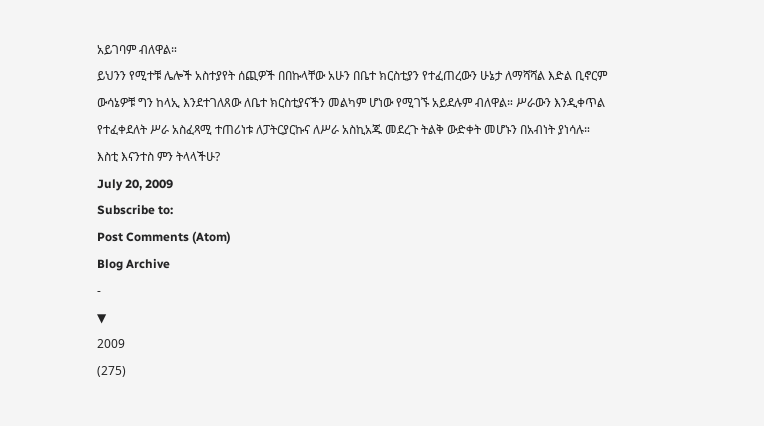አይገባም ብለዋል።
ይህንን የሚተቹ ሌሎች አስተያየት ሰጪዎች በበኩላቸው አሁን በቤተ ክርስቲያን የተፈጠረውን ሁኔታ ለማሻሻል እድል ቢኖርም ውሳኔዎቹ ግን ከላኢ እንደተገለጸው ለቤተ ክርስቲያናችን መልካም ሆነው የሚገኙ አይደሉም ብለዋል። ሥራውን እንዲቀጥል የተፈቀደለት ሥራ አስፈጻሚ ተጠሪነቱ ለፓትርያርኩና ለሥራ አስኪአጁ መደረጉ ትልቅ ውድቀት መሆኑን በአብነት ያነሳሉ።
እስቲ እናንተስ ምን ትላላችሁ?
July 20, 2009
Subscribe to:
Post Comments (Atom)
Blog Archive
-
▼
2009
(275)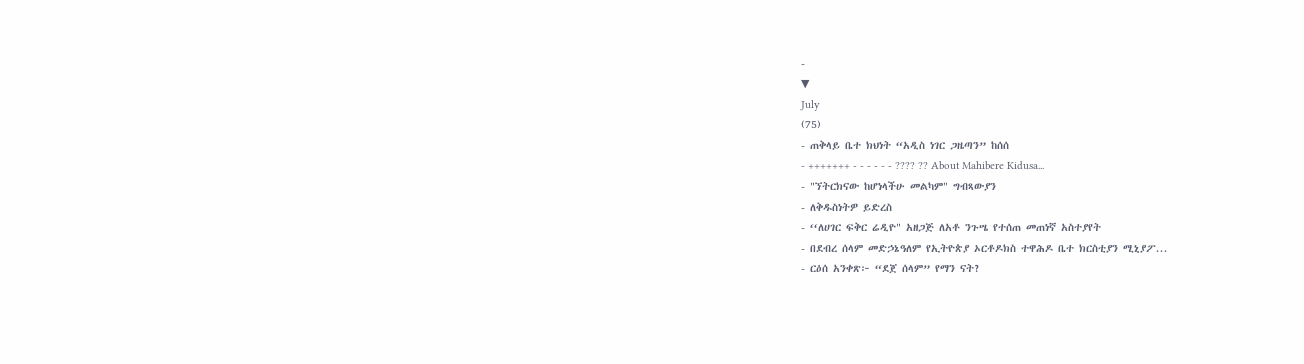-
▼
July
(75)
- ጠቅላይ ቤተ ክህነት “አዲስ ነገር ጋዜጣን” ከሰሰ
- +++++++ - - - - - - ???? ?? About Mahibere Kidusa...
- "ኘትርክናው ከሆነላችሁ መልካም" ግብጻውያን
- ለቅዱስነትዎ ይድረስ
- ‘‘ለሀገር ፍቅር ሬዲዮ" አዘጋጅ ለአቶ ንጉሤ የተሰጠ መጠነኛ አስተያየት
- በደብረ ሰላም መድኃኔዓለም የኢትዮጵያ ኦርቶዶክስ ተዋሕዶ ቤተ ክርስቲያን ሚኒያፖ...
- ርዕሰ አንቀጽ፦ “ደጀ ሰላም” የማን ናት?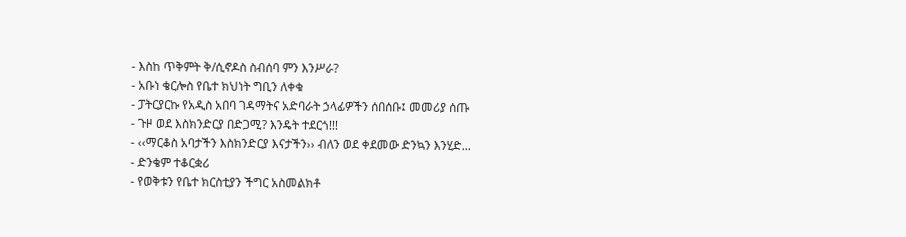- እስከ ጥቅምት ቅ/ሲኖዶስ ስብሰባ ምን እንሥራ?
- አቡነ ቄርሎስ የቤተ ክህነት ግቢን ለቀቁ
- ፓትርያርኩ የአዲስ አበባ ገዳማትና አድባራት ኃላፊዎችን ሰበሰቡ፤ መመሪያ ሰጡ
- ጉዞ ወደ እስክንድርያ በድጋሚ? እንዴት ተደርጎ!!!
- ‹‹ማርቆስ አባታችን እስክንድርያ እናታችን›› ብለን ወደ ቀደመው ድንኳን እንሂድ...
- ድንቄም ተቆርቋሪ
- የወቅቱን የቤተ ክርስቲያን ችግር አስመልክቶ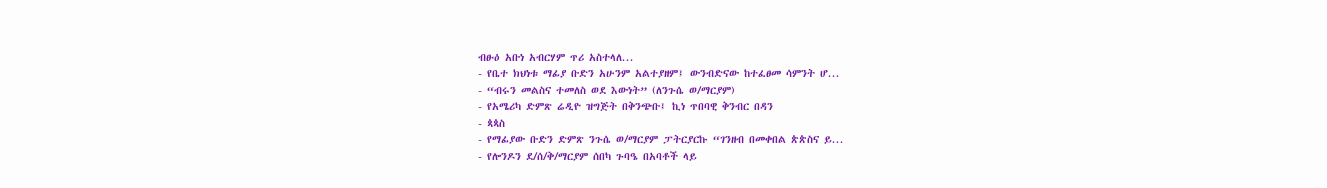ብፁዕ አቡነ አብርሃም ጥሪ አስተላለ...
- የቤተ ክህነቱ ማፊያ ቡድን አሁንም አልተያዘም፤ ውንብድናው ከተፈፀመ ሳምንት ሆ...
- “ብሩን መልስና ተመለስ ወደ እውነት” (ለንጉሴ ወ/ማርያም)
- የአሜሪካ ድምጽ ሬዲዮ ዝግጅት በቅንጭቡ፤ ኪነ ጥበባዊ ቅንብር በዳን
- ጳጳስ
- የማፊያው ቡድን ድምጽ ንጉሴ ወ/ማርያም ፓትርያርኩ “ገንዘብ በመቀበል ጵጵስና ይ...
- የሎንዶን ደ/ሰ/ቅ/ማርያም ሰበካ ጉባዔ በአባቶች ላይ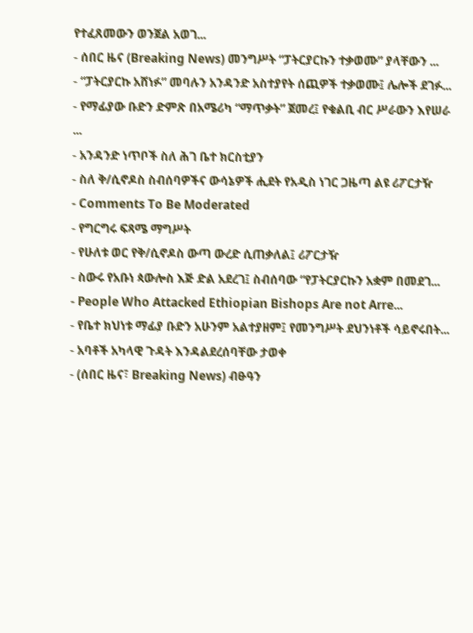የተፈጸመውን ወንጀል አወገ...
- ሰበር ዜና (Breaking News) መንግሥት “ፓትርያርኩን ተቃወሙ” ያላቸውን ...
- “ፓትርያርኩ አሸነፉ” መባሉን አንዳንድ አስተያየት ሰጪዎች ተቃወሙ፤ ሌሎች ደገፉ...
- የማፊያው ቡድን ድምጽ በአሜሪካ “ማጥቃት” ጀመረ፤ የቁልቢ ብር ሥራውን እየሠራ ...
- አንዳንድ ነጥቦች ስለ ሕገ ቤተ ክርስቲያን
- ስለ ቅ/ሲኖዶስ ስብሰባዎችና ውሳኔዎች ሒደት የአዲስ ነገር ጋዜጣ ልዩ ሪፖርታዥ
- Comments To Be Moderated
- የግርግሩ ፍጻሜ ማግሥት
- የሁለቱ ወር የቅ/ሲኖዶስ ውጣ ውረድ ሲጠቃለል፤ ሪፖርታዥ
- ስውሩ የአቡነ ጳውሎስ እጅ ድል አደረገ፤ ስብሰባው “የፓትርያርኩን አቋም በመደገ...
- People Who Attacked Ethiopian Bishops Are not Arre...
- የቤተ ክህነቱ ማፊያ ቡድን አሁንም አልተያዘም፤ የመንግሥት ደህንነቶች ሳይኖሩበት...
- አባቶች አካላዊ ጉዳት እንዳልደረሰባቸው ታወቀ
- (ሰበር ዜና፣ Breaking News) ብፁዓን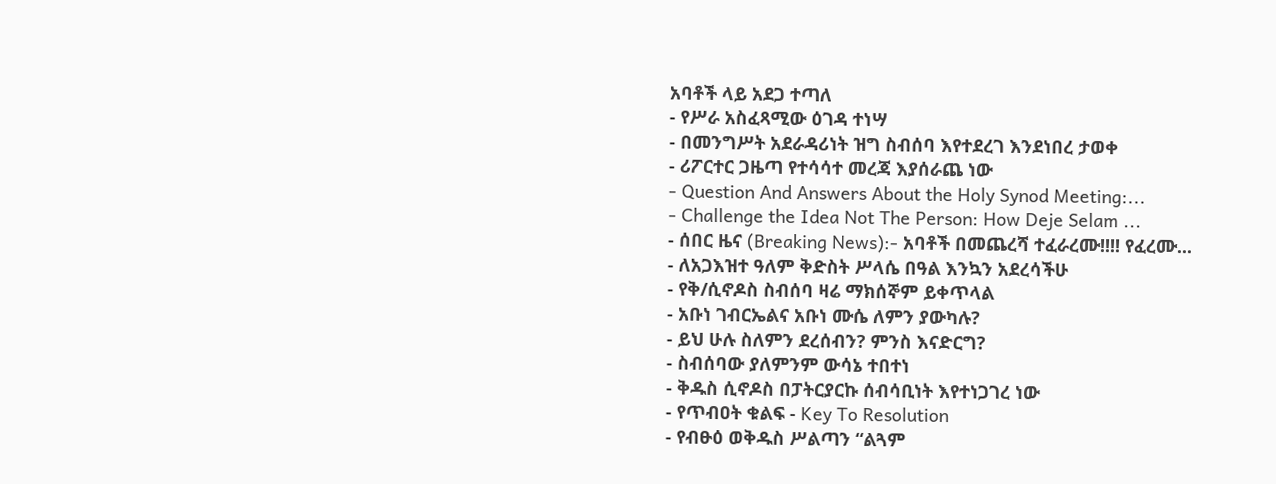አባቶች ላይ አደጋ ተጣለ
- የሥራ አስፈጻሚው ዕገዳ ተነሣ
- በመንግሥት አደራዳሪነት ዝግ ስብሰባ እየተደረገ እንደነበረ ታወቀ
- ሪፖርተር ጋዜጣ የተሳሳተ መረጃ እያሰራጨ ነው
- Question And Answers About the Holy Synod Meeting:...
- Challenge the Idea Not The Person: How Deje Selam ...
- ሰበር ዜና (Breaking News):- አባቶች በመጨረሻ ተፈራረሙ!!!! የፈረሙ...
- ለአጋእዝተ ዓለም ቅድስት ሥላሴ በዓል እንኳን አደረሳችሁ
- የቅ/ሲኖዶስ ስብሰባ ዛሬ ማክሰኞም ይቀጥላል
- አቡነ ገብርኤልና አቡነ ሙሴ ለምን ያውካሉ?
- ይህ ሁሉ ስለምን ደረሰብን? ምንስ እናድርግ?
- ስብሰባው ያለምንም ውሳኔ ተበተነ
- ቅዱስ ሲኖዶስ በፓትርያርኩ ሰብሳቢነት እየተነጋገረ ነው
- የጥብዐት ቁልፍ - Key To Resolution
- የብፁዕ ወቅዱስ ሥልጣን “ልጓም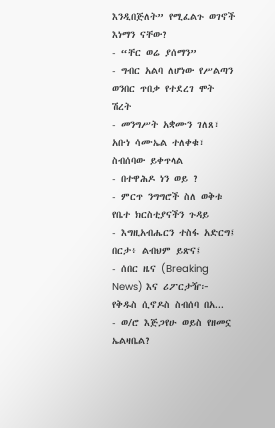እንዲበጅለት” የሚፈልጉ ወገኖች እነማን ናቸው?
- “ቸር ወሬ ያሰማን”
- ግብር አልባ ለሆነው የሥልጣን ወንበር ጥበቃ የተደረገ ሞት ሽረት
- መንግሥት አቋሙን ገለጸ፣ አቡነ ሳሙኤል ተለቀቁ፣ ስብሰባው ይቀጥላል
- በተዋሕዶ ነን ወይ ?
- ምርጥ ንግግሮች ስለ ወቅቱ የቤተ ክርስቲያናችን ጉዳይ
- እግዚአብሔርን ተስፋ አድርግ፤ በርታ፥ ልብህም ይጽና፤
- ሰበር ዜና (Breaking News) እና ሪፖርታዥ፦ የቅዱስ ሲኖዶስ ስብሰባ በአ...
- ወ/ሮ እጅጋየሁ ወይስ የዘመኗ ኤልዛቤል?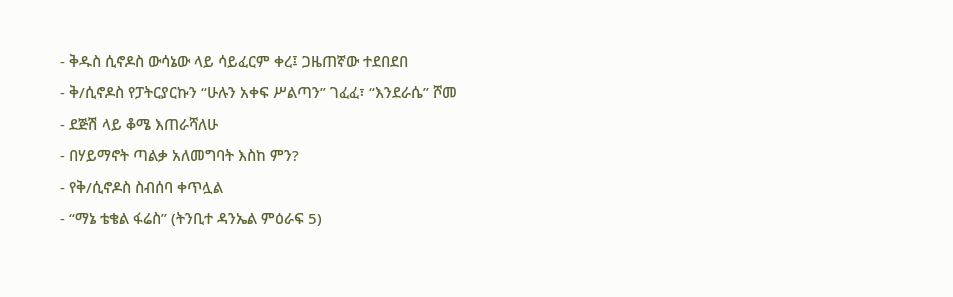- ቅዱስ ሲኖዶስ ውሳኔው ላይ ሳይፈርም ቀረ፤ ጋዜጠኛው ተደበደበ
- ቅ/ሲኖዶስ የፓትርያርኩን “ሁሉን አቀፍ ሥልጣን” ገፈፈ፣ “እንደራሴ” ሾመ
- ደጅሽ ላይ ቆሜ እጠራሻለሁ
- በሃይማኖት ጣልቃ አለመግባት እስከ ምን?
- የቅ/ሲኖዶስ ስብሰባ ቀጥሏል
- “ማኔ ቴቄል ፋሬስ” (ትንቢተ ዳንኤል ምዕራፍ 5)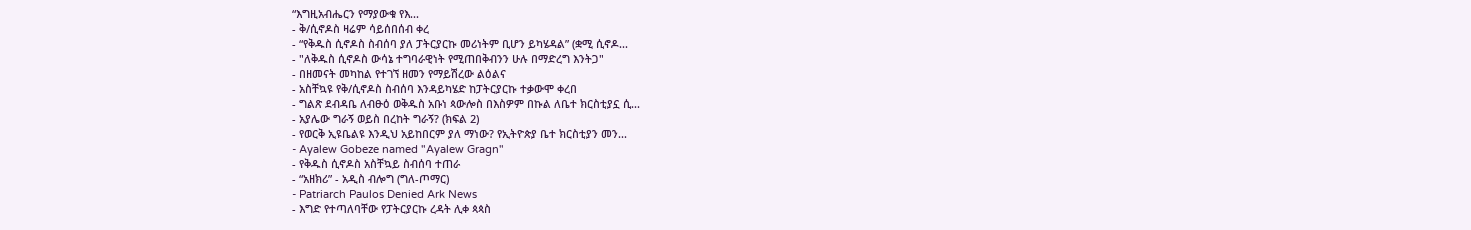“እግዚአብሔርን የማያውቁ የእ...
- ቅ/ሲኖዶስ ዛሬም ሳይሰበሰብ ቀረ
- “የቅዱስ ሲኖዶስ ስብሰባ ያለ ፓትርያርኩ መሪነትም ቢሆን ይካሄዳል” (ቋሚ ሲኖዶ...
- "ለቅዱስ ሲኖዶስ ውሳኔ ተግባራዊነት የሚጠበቅብንን ሁሉ በማድረግ እንትጋ"
- በዘመናት መካከል የተገኘ ዘመን የማይሽረው ልዕልና
- አስቸኳዩ የቅ/ሲኖዶስ ስብሰባ እንዳይካሄድ ከፓትርያርኩ ተቃውሞ ቀረበ
- ግልጽ ደብዳቤ ለብፁዕ ወቅዱስ አቡነ ጳውሎስ በእስዎም በኩል ለቤተ ክርስቲያኗ ሲ...
- አያሌው ግራኝ ወይስ በረከት ግራኝ? (ክፍል 2)
- የወርቅ ኢዩቤልዩ እንዲህ አይከበርም ያለ ማነው? የኢትዮጵያ ቤተ ክርስቲያን መን...
- Ayalew Gobeze named "Ayalew Gragn"
- የቅዱስ ሲኖዶስ አስቸኳይ ስብሰባ ተጠራ
- “አዘክሪ” - አዲስ ብሎግ (ግለ-ጦማር)
- Patriarch Paulos Denied Ark News
- እግድ የተጣለባቸው የፓትርያርኩ ረዳት ሊቀ ጳጳስ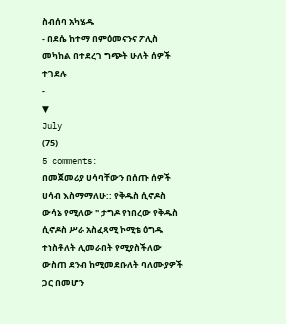ስብሰባ አካሄዱ
- በደሴ ከተማ በምዕመናንና ፖሊስ መካከል በተደረገ ግጭት ሁለት ሰዎች ተገደሉ
-
▼
July
(75)
5 comments:
በመጀመሪያ ሀሳባቸውን በሰጡ ሰዎች ሀሳብ እስማማለሁ:: የቅዱስ ሲኖዶስ ውሳኔ የሚለው " ታግዶ የነበረው የቅዱስ ሲኖዶስ ሥራ አስፈጻሚ ኮሚቴ ዕግዱ ተነስቶለት ሊመራበት የሚያስችለው ውስጠ ደንብ ከሚመደቡለት ባለሙያዎች ጋር በመሆን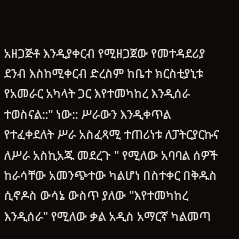አዘጋጅቶ እንዲያቀርብ የሚዘጋጀው የመተዳደሪያ ደንብ እስከሚቀርብ ድረስም ከቤተ ክርስቲያኒቱ የአመራር አካላት ጋር እየተመካከረ እንዲሰራ ተወስናል::" ነው:: ሥራውን እንዲቀጥል የተፈቀደለት ሥራ አስፈጻሚ ተጠሪነቱ ለፓትርያርኩና ለሥራ አስኪአጁ መደረጉ " የሚለው አባባል ሰዎች ከራሳቸው አመንጭተው ካልሆነ በስተቀር በቅዱስ ሲኖዶስ ውሳኔ ውስጥ ያለው "እየተመካከረ እንዲሰራ" የሚለው ቃል አዲስ አማርኛ ካልመጣ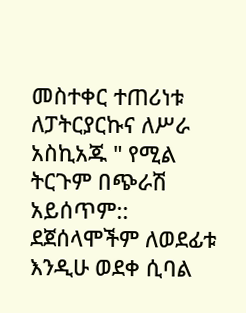መስተቀር ተጠሪነቱ ለፓትርያርኩና ለሥራ አስኪአጁ " የሚል ትርጉም በጭራሽ አይሰጥም:: ደጀሰላሞችም ለወደፊቱ እንዲሁ ወደቀ ሲባል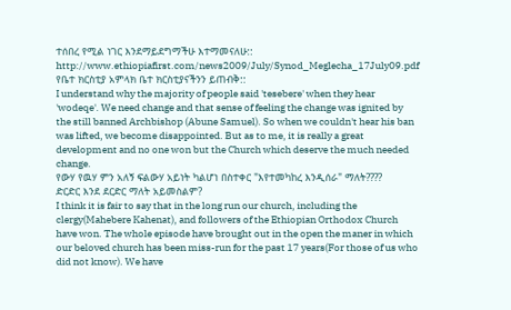ተሰበረ የሚል ነገር እንደማይደግማችሁ እተማመናለሁ::
http://www.ethiopiafirst.com/news2009/July/Synod_Meglecha_17July09.pdf
የቤተ ክርስቲያ አምላክ ቤተ ክርስቲያናችንን ይጠብቅ::
I understand why the majority of people said 'tesebere' when they hear 'wodeqe'. We need change and that sense of feeling the change was ignited by the still banned Archbishop (Abune Samuel). So when we couldn't hear his ban was lifted, we become disappointed. But as to me, it is really a great development and no one won but the Church which deserve the much needed change.
የውሃ የዉሃ ምን አለኝ ፍልውሃ አይነት ካልሆነ በስተቀር "እየተመካከረ እንዲሰራ" ማለት????
ድርድር እንደ ደርድር ማለት አይመስልም?
I think it is fair to say that in the long run our church, including the clergy(Mahebere Kahenat), and followers of the Ethiopian Orthodox Church have won. The whole episode have brought out in the open the maner in which our beloved church has been miss-run for the past 17 years(For those of us who did not know). We have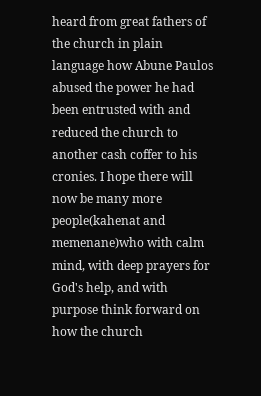heard from great fathers of the church in plain language how Abune Paulos abused the power he had been entrusted with and reduced the church to another cash coffer to his cronies. I hope there will now be many more people(kahenat and memenane)who with calm mind, with deep prayers for God's help, and with purpose think forward on how the church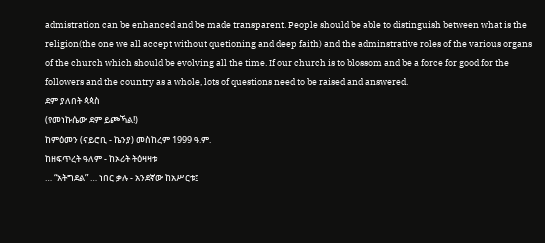admistration can be enhanced and be made transparent. People should be able to distinguish between what is the religion(the one we all accept without quetioning and deep faith) and the adminstrative roles of the various organs of the church which should be evolving all the time. If our church is to blossom and be a force for good for the followers and the country as a whole, lots of questions need to be raised and answered.
ደም ያለበት ጳጳስ
(የመነኩሴው ደም ይጮኻል!)
ከምዕመን (ናይሮቢ - ኬንያ) መስከረም 1999 ዓ.ም.
ከዘፍጥረት ዓለም - ከኦሪት ትዕዛዛቱ
… “አትግደል” … ነበር ቃሉ - አንደኛው ከአሥርቱ፤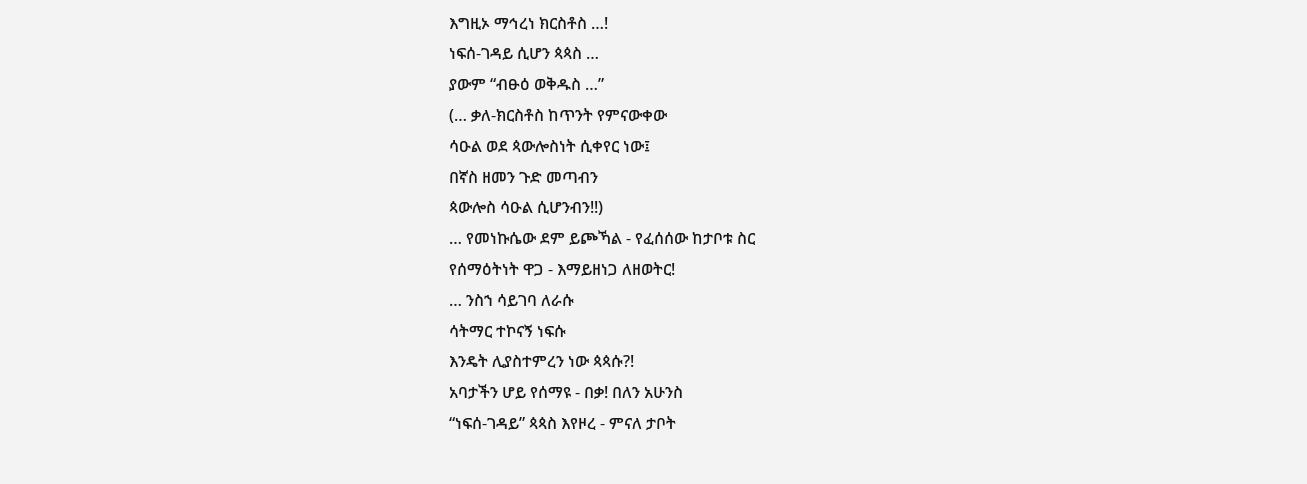እግዚኦ ማኅረነ ክርስቶስ …!
ነፍሰ-ገዳይ ሲሆን ጳጳስ …
ያውም “ብፁዕ ወቅዱስ …”
(… ቃለ-ክርስቶስ ከጥንት የምናውቀው
ሳዑል ወደ ጳውሎስነት ሲቀየር ነው፤
በኛስ ዘመን ጉድ መጣብን
ጳውሎስ ሳዑል ሲሆንብን!!)
… የመነኩሴው ደም ይጮኻል - የፈሰሰው ከታቦቱ ስር
የሰማዕትነት ዋጋ - እማይዘነጋ ለዘወትር!
… ንስኀ ሳይገባ ለራሱ
ሳትማር ተኮናኝ ነፍሱ
እንዴት ሊያስተምረን ነው ጳጳሱ?!
አባታችን ሆይ የሰማዩ - በቃ! በለን አሁንስ
“ነፍሰ-ገዳይ” ጳጳስ እየዞረ - ምናለ ታቦት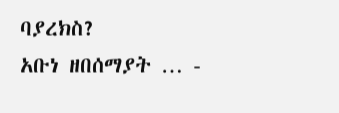ባያረክስ?
አቡነ ዘበሰማያት … -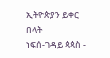ኢትዮጵያን ይቀር በላት
ነፍሰ-ገዳይ ጳጳስ -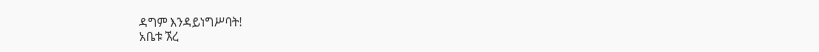ዳግም እንዳይነግሥባት!
አቤቱ ኧረ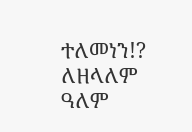ተለመነን!?
ለዘላለም ዓለም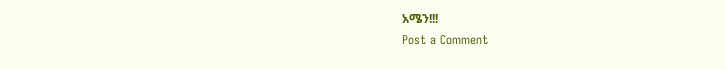አሜን!!!
Post a Comment